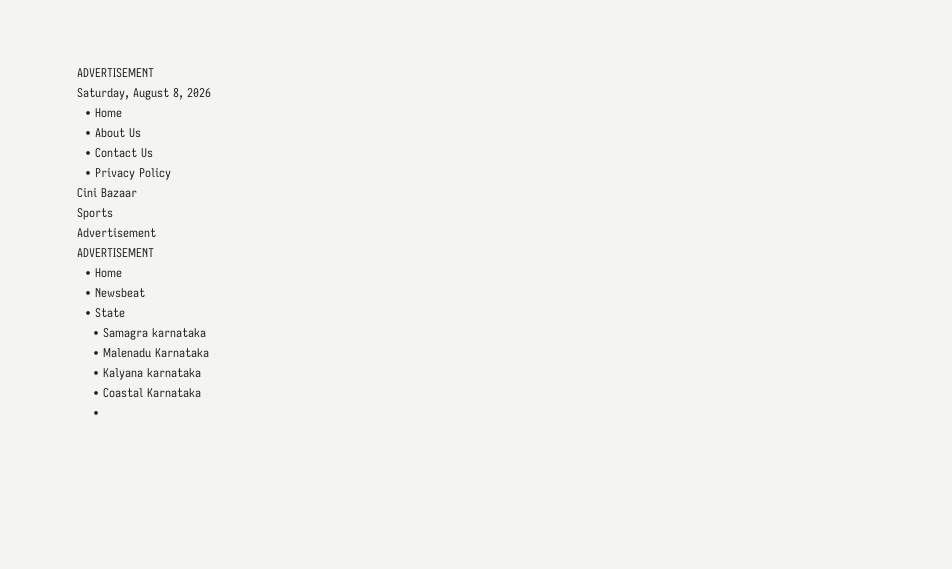ADVERTISEMENT
Saturday, August 8, 2026
  • Home
  • About Us
  • Contact Us
  • Privacy Policy
Cini Bazaar
Sports
Advertisement
ADVERTISEMENT
  • Home
  • Newsbeat
  • State
    • Samagra karnataka
    • Malenadu Karnataka
    • Kalyana karnataka
    • Coastal Karnataka
    •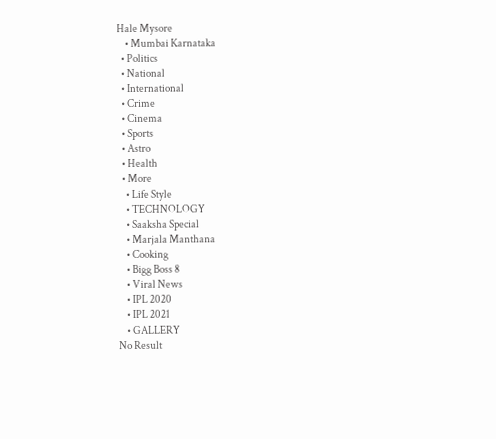Hale Mysore
    • Mumbai Karnataka
  • Politics
  • National
  • International
  • Crime
  • Cinema
  • Sports
  • Astro
  • Health
  • More
    • Life Style
    • TECHNOLOGY
    • Saaksha Special
    • Marjala Manthana
    • Cooking
    • Bigg Boss 8
    • Viral News
    • IPL 2020
    • IPL 2021
    • GALLERY
No Result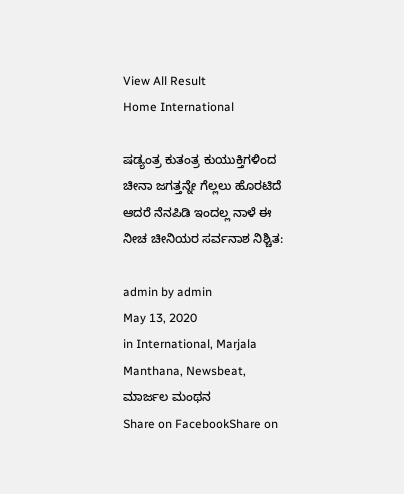View All Result
Home International

ಷಡ್ಯಂತ್ರ ಕುತಂತ್ರ ಕುಯುಕ್ತಿಗಳಿಂದ ಚೀನಾ ಜಗತ್ತನ್ನೇ ಗೆಲ್ಲಲು ಹೊರಟಿದೆ ಆದರೆ ನೆನಪಿಡಿ ಇಂದಲ್ಲ ನಾಳೆ ಈ ನೀಚ ಚೀನಿಯರ ಸರ್ವನಾಶ ನಿಶ್ಚಿತ:

admin by admin
May 13, 2020
in International, Marjala Manthana, Newsbeat, ಮಾರ್ಜಲ ಮಂಥನ
Share on FacebookShare on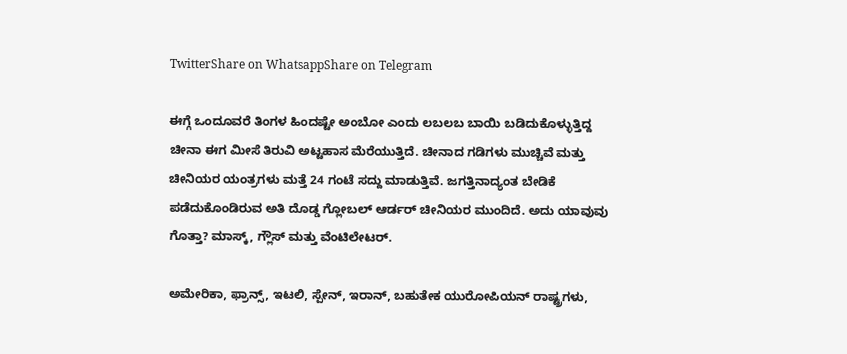TwitterShare on WhatsappShare on Telegram

ಈಗ್ಗೆ ಒಂದೂವರೆ ತಿಂಗಳ ಹಿಂದಷ್ಟೇ ಅಂಬೋ ಎಂದು ಲಬಲಬ ಬಾಯಿ ಬಡಿದುಕೊಳ್ಳುತ್ತಿದ್ದ ಚೀನಾ ಈಗ ಮೀಸೆ ತಿರುವಿ ಅಟ್ಟಹಾಸ ಮೆರೆಯುತ್ತಿದೆ. ಚೀನಾದ ಗಡಿಗಳು ಮುಚ್ಚಿವೆ ಮತ್ತು ಚೀನಿಯರ ಯಂತ್ರಗಳು ಮತ್ತೆ 24 ಗಂಟೆ ಸದ್ದು ಮಾಡುತ್ತಿವೆ. ಜಗತ್ತಿನಾದ್ಯಂತ ಬೇಡಿಕೆ ಪಡೆದುಕೊಂಡಿರುವ ಅತಿ ದೊಡ್ಡ ಗ್ಲೋಬಲ್ ಆರ್ಡರ್ ಚೀನಿಯರ ಮುಂದಿದೆ. ಅದು ಯಾವುವು ಗೊತ್ತಾ? ಮಾಸ್ಕ್, ಗ್ಲೌಸ್ ಮತ್ತು ವೆಂಟಿಲೇಟರ್.

ಅಮೇರಿಕಾ, ಫ್ರಾನ್ಸ್, ಇಟಲಿ, ಸ್ಪೇನ್, ಇರಾನ್, ಬಹುತೇಕ ಯುರೋಪಿಯನ್ ರಾಷ್ಟ್ರಗಳು,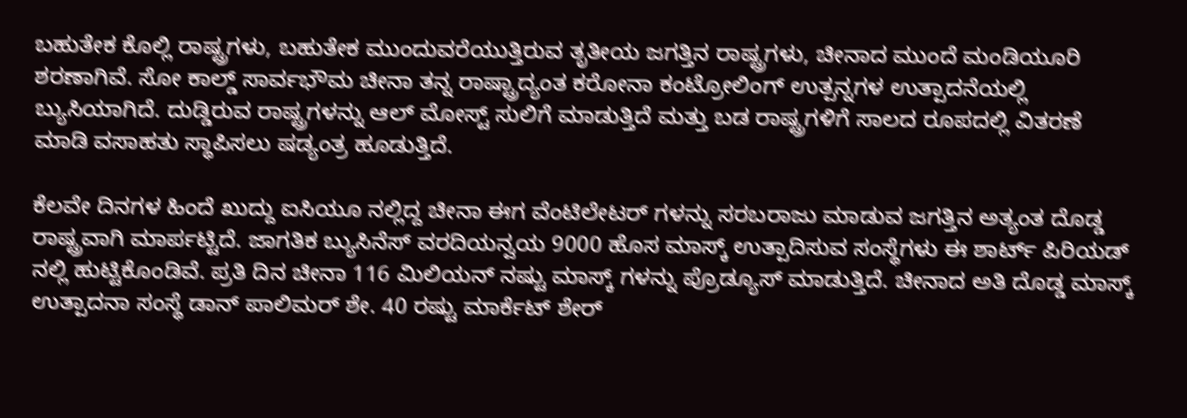ಬಹುತೇಕ ಕೊಲ್ಲಿ ರಾಷ್ಟ್ರಗಳು, ಬಹುತೇಕ ಮುಂದುವರೆಯುತ್ತಿರುವ ತೃತೀಯ ಜಗತ್ತಿನ ರಾಷ್ಟ್ರಗಳು, ಚೀನಾದ ಮುಂದೆ ಮಂಡಿಯೂರಿ ಶರಣಾಗಿವೆ. ಸೋ ಕಾಲ್ಡ್ ಸಾರ್ವಭೌಮ ಚೀನಾ ತನ್ನ ರಾಷ್ಟ್ರಾದ್ಯಂತ ಕರೋನಾ ಕಂಟ್ರೋಲಿಂಗ್ ಉತ್ಪನ್ನಗಳ ಉತ್ಪಾದನೆಯಲ್ಲಿ ಬ್ಯುಸಿಯಾಗಿದೆ. ದುಡ್ಡಿರುವ ರಾಷ್ಟ್ರಗಳನ್ನು ಆಲ್ ಮೋಸ್ಟ್ ಸುಲಿಗೆ ಮಾಡುತ್ತಿದೆ ಮತ್ತು ಬಡ ರಾಷ್ಟ್ರಗಳಿಗೆ ಸಾಲದ ರೂಪದಲ್ಲಿ ವಿತರಣೆ ಮಾಡಿ ವಸಾಹತು ಸ್ಥಾಪಿಸಲು ಷಡ್ಯಂತ್ರ ಹೂಡುತ್ತಿದೆ.

ಕೆಲವೇ ದಿನಗಳ ಹಿಂದೆ ಖುದ್ದು ಐಸಿಯೂ ನಲ್ಲಿದ್ದ ಚೀನಾ ಈಗ ವೆಂಟಿಲೇಟರ್ ಗಳನ್ನು ಸರಬರಾಜು ಮಾಡುವ ಜಗತ್ತಿನ ಅತ್ಯಂತ ದೊಡ್ಡ ರಾಷ್ಟ್ರವಾಗಿ ಮಾರ್ಪಟ್ಟಿದೆ. ಜಾಗತಿಕ ಬ್ಯುಸಿನೆಸ್ ವರದಿಯನ್ವಯ 9000 ಹೊಸ ಮಾಸ್ಕ್ ಉತ್ಪಾದಿಸುವ ಸಂಸ್ಥೆಗಳು ಈ ಶಾರ್ಟ್ ಪಿರಿಯಡ್ ನಲ್ಲಿ ಹುಟ್ಟಿಕೊಂಡಿವೆ. ಪ್ರತಿ ದಿನ ಚೀನಾ 116 ಮಿಲಿಯನ್ ನಷ್ಟು ಮಾಸ್ಕ್ ಗಳನ್ನು ಪ್ರೊಡ್ಯೂಸ್ ಮಾಡುತ್ತಿದೆ. ಚೀನಾದ ಅತಿ ದೊಡ್ಡ ಮಾಸ್ಕ್ ಉತ್ಪಾದನಾ ಸಂಸ್ಥೆ ಡಾನ್ ಪಾಲಿಮರ್ ಶೇ. 40 ರಷ್ಟು ಮಾರ್ಕೆಟ್ ಶೇರ್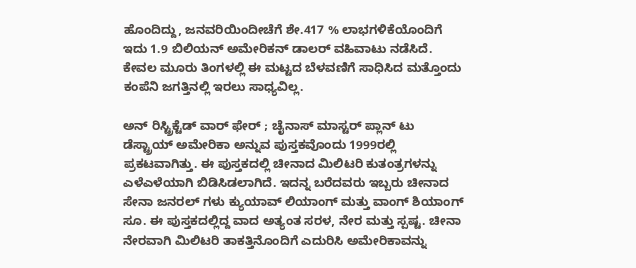ಹೊಂದಿದ್ದು, ಜನವರಿಯಿಂದೀಚೆಗೆ ಶೇ.417 % ಲಾಭಗಳಿಕೆಯೊಂದಿಗೆ ಇದು 1.9 ಬಿಲಿಯನ್ ಅಮೇರಿಕನ್ ಡಾಲರ್ ವಹಿವಾಟು ನಡೆಸಿದೆ. ಕೇವಲ ಮೂರು ತಿಂಗಳಲ್ಲಿ ಈ ಮಟ್ಟದ ಬೆಳವಣಿಗೆ ಸಾಧಿಸಿದ ಮತ್ತೊಂದು ಕಂಪೆನಿ ಜಗತ್ತಿನಲ್ಲಿ ಇರಲು ಸಾಧ್ಯವಿಲ್ಲ.

ಅನ್ ರಿಸ್ಟ್ರಿಕ್ಟೆಡ್ ವಾರ್ ಫೇರ್ ; ಚೈನಾಸ್ ಮಾಸ್ಟರ್ ಪ್ಲಾನ್ ಟು ಡೆಸ್ಟ್ರಾಯ್ ಅಮೇರಿಕಾ ಅನ್ನುವ ಪುಸ್ತಕವೊಂದು 1999ರಲ್ಲಿ ಪ್ರಕಟವಾಗಿತ್ತು. ಈ ಪುಸ್ತಕದಲ್ಲಿ ಚೀನಾದ ಮಿಲಿಟರಿ ಕುತಂತ್ರಗಳನ್ನು ಎಳೆಎಳೆಯಾಗಿ ಬಿಡಿಸಿಡಲಾಗಿದೆ. ಇದನ್ನ ಬರೆದವರು ಇಬ್ಬರು ಚೀನಾದ ಸೇನಾ ಜನರಲ್ ಗಳು ಕ್ಯುಯಾವ್ ಲಿಯಾಂಗ್ ಮತ್ತು ವಾಂಗ್ ಶಿಯಾಂಗ್ ಸೂ. ಈ ಪುಸ್ತಕದಲ್ಲಿದ್ದ ವಾದ ಅತ್ಯಂತ ಸರಳ, ನೇರ ಮತ್ತು ಸ್ಪಷ್ಟ. ಚೀನಾ ನೇರವಾಗಿ ಮಿಲಿಟರಿ ತಾಕತ್ತಿನೊಂದಿಗೆ ಎದುರಿಸಿ ಅಮೇರಿಕಾವನ್ನು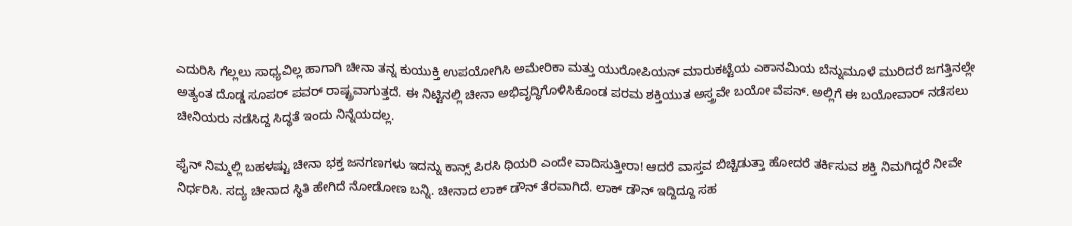ಎದುರಿಸಿ ಗೆಲ್ಲಲು ಸಾಧ್ಯವಿಲ್ಲ ಹಾಗಾಗಿ ಚೀನಾ ತನ್ನ ಕುಯುಕ್ತಿ ಉಪಯೋಗಿಸಿ ಅಮೇರಿಕಾ ಮತ್ತು ಯುರೋಪಿಯನ್ ಮಾರುಕಟ್ಟೆಯ ಎಕಾನಮಿಯ ಬೆನ್ನುಮೂಳೆ ಮುರಿದರೆ ಜಗತ್ತಿನಲ್ಲೇ ಅತ್ಯಂತ ದೊಡ್ಡ ಸೂಪರ್ ಪವರ್ ರಾಷ್ಟ್ರವಾಗುತ್ತದೆ. ಈ ನಿಟ್ಟಿನಲ್ಲಿ ಚೀನಾ ಅಭಿವೃದ್ಧಿಗೊಳಿಸಿಕೊಂಡ ಪರಮ ಶಕ್ತಿಯುತ ಅಸ್ತ್ರವೇ ಬಯೋ ವೆಪನ್. ಅಲ್ಲಿಗೆ ಈ ಬಯೋವಾರ್ ನಡೆಸಲು ಚೀನಿಯರು ನಡೆಸಿದ್ದ ಸಿದ್ಧತೆ ಇಂದು ನಿನ್ನೆಯದಲ್ಲ.

ಫೈನ್ ನಿಮ್ಮಲ್ಲಿ ಬಹಳಷ್ಟು ಚೀನಾ ಭಕ್ತ ಜನಗಣಗಳು ಇದನ್ನು ಕಾನ್ಸ್ ಪಿರಸಿ ಥಿಯರಿ ಎಂದೇ ವಾದಿಸುತ್ತೀರಾ! ಆದರೆ ವಾಸ್ತವ ಬಿಚ್ಚಿಡುತ್ತಾ ಹೋದರೆ ತರ್ಕಿಸುವ ಶಕ್ತಿ ನಿಮಗಿದ್ದರೆ ನೀವೇ ನಿರ್ಧರಿಸಿ. ಸದ್ಯ ಚೀನಾದ ಸ್ಥಿತಿ ಹೇಗಿದೆ ನೋಡೋಣ ಬನ್ನಿ. ಚೀನಾದ ಲಾಕ್ ಡೌನ್ ತೆರವಾಗಿದೆ. ಲಾಕ್ ಡೌನ್ ಇದ್ದಿದ್ದೂ ಸಹ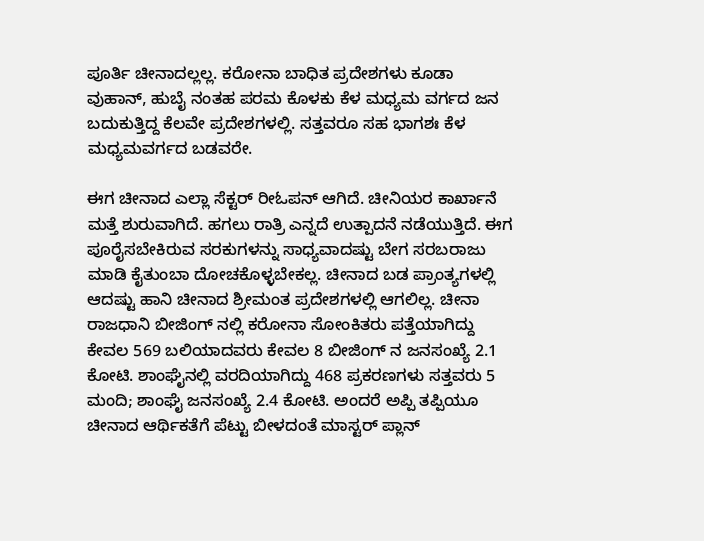ಪೂರ್ತಿ ಚೀನಾದಲ್ಲಲ್ಲ. ಕರೋನಾ ಬಾಧಿತ ಪ್ರದೇಶಗಳು ಕೂಡಾ ವುಹಾನ್, ಹುಬೈ ನಂತಹ ಪರಮ ಕೊಳಕು ಕೆಳ ಮಧ್ಯಮ ವರ್ಗದ ಜನ ಬದುಕುತ್ತಿದ್ದ ಕೆಲವೇ ಪ್ರದೇಶಗಳಲ್ಲಿ. ಸತ್ತವರೂ ಸಹ ಭಾಗಶಃ ಕೆಳ ಮಧ್ಯಮವರ್ಗದ ಬಡವರೇ.

ಈಗ ಚೀನಾದ ಎಲ್ಲಾ ಸೆಕ್ಟರ್ ರೀಓಪನ್ ಆಗಿದೆ. ಚೀನಿಯರ ಕಾರ್ಖಾನೆ ಮತ್ತೆ ಶುರುವಾಗಿದೆ. ಹಗಲು ರಾತ್ರಿ ಎನ್ನದೆ ಉತ್ಪಾದನೆ ನಡೆಯುತ್ತಿದೆ. ಈಗ ಪೂರೈಸಬೇಕಿರುವ ಸರಕುಗಳನ್ನು ಸಾಧ್ಯವಾದಷ್ಟು ಬೇಗ ಸರಬರಾಜು ಮಾಡಿ ಕೈತುಂಬಾ ದೋಚಕೊಳ್ಳಬೇಕಲ್ಲ. ಚೀನಾದ ಬಡ ಪ್ರಾಂತ್ಯಗಳಲ್ಲಿ ಆದಷ್ಟು ಹಾನಿ ಚೀನಾದ ಶ್ರೀಮಂತ ಪ್ರದೇಶಗಳಲ್ಲಿ ಆಗಲಿಲ್ಲ. ಚೀನಾ ರಾಜಧಾನಿ ಬೀಜಿಂಗ್ ನಲ್ಲಿ ಕರೋನಾ ಸೋಂಕಿತರು ಪತ್ತೆಯಾಗಿದ್ದು ಕೇವಲ 569 ಬಲಿಯಾದವರು ಕೇವಲ 8 ಬೀಜಿಂಗ್ ನ ಜನಸಂಖ್ಯೆ 2.1 ಕೋಟಿ. ಶಾಂಘೈನಲ್ಲಿ ವರದಿಯಾಗಿದ್ದು 468 ಪ್ರಕರಣಗಳು ಸತ್ತವರು 5 ಮಂದಿ; ಶಾಂಘೈ ಜನಸಂಖ್ಯೆ 2.4 ಕೋಟಿ. ಅಂದರೆ ಅಪ್ಪಿ ತಪ್ಪಿಯೂ ಚೀನಾದ ಆರ್ಥಿಕತೆಗೆ ಪೆಟ್ಟು ಬೀಳದಂತೆ ಮಾಸ್ಟರ್ ಪ್ಲಾನ್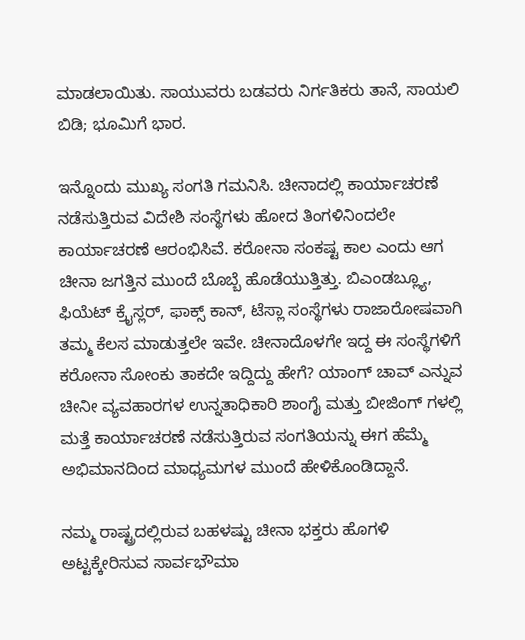ಮಾಡಲಾಯಿತು. ಸಾಯುವರು ಬಡವರು ನಿರ್ಗತಿಕರು ತಾನೆ, ಸಾಯಲಿ ಬಿಡಿ; ಭೂಮಿಗೆ ಭಾರ.

ಇನ್ನೊಂದು ಮುಖ್ಯ ಸಂಗತಿ ಗಮನಿಸಿ. ಚೀನಾದಲ್ಲಿ ಕಾರ್ಯಾಚರಣೆ ನಡೆಸುತ್ತಿರುವ ವಿದೇಶಿ ಸಂಸ್ಥೆಗಳು ಹೋದ ತಿಂಗಳಿನಿಂದಲೇ ಕಾರ್ಯಾಚರಣೆ ಆರಂಭಿಸಿವೆ. ಕರೋನಾ ಸಂಕಷ್ಟ ಕಾಲ ಎಂದು ಆಗ ಚೀನಾ ಜಗತ್ತಿನ ಮುಂದೆ ಬೊಬ್ಬೆ ಹೊಡೆಯುತ್ತಿತ್ತು. ಬಿಎಂಡಬ್ಲ್ಯೂ, ಫಿಯೆಟ್ ಕ್ರೈಸ್ಲರ್, ಫಾಕ್ಸ್ ಕಾನ್, ಟೆಸ್ಲಾ ಸಂಸ್ಥೆಗಳು ರಾಜಾರೋಷವಾಗಿ ತಮ್ಮ ಕೆಲಸ ಮಾಡುತ್ತಲೇ ಇವೇ. ಚೀನಾದೊಳಗೇ ಇದ್ದ ಈ ಸಂಸ್ಥೆಗಳಿಗೆ ಕರೋನಾ ಸೋಂಕು ತಾಕದೇ ಇದ್ದಿದ್ದು ಹೇಗೆ? ಯಾಂಗ್ ಚಾವ್ ಎನ್ನುವ ಚೀನೀ ವ್ಯವಹಾರಗಳ ಉನ್ನತಾಧಿಕಾರಿ ಶಾಂಗೈ ಮತ್ತು ಬೀಜಿಂಗ್ ಗಳಲ್ಲಿ ಮತ್ತೆ ಕಾರ್ಯಾಚರಣೆ ನಡೆಸುತ್ತಿರುವ ಸಂಗತಿಯನ್ನು ಈಗ ಹೆಮ್ಮೆ ಅಭಿಮಾನದಿಂದ ಮಾಧ್ಯಮಗಳ ಮುಂದೆ ಹೇಳಿಕೊಂಡಿದ್ದಾನೆ.

ನಮ್ಮ ರಾಷ್ಟ್ರದಲ್ಲಿರುವ ಬಹಳಷ್ಟು ಚೀನಾ ಭಕ್ತರು ಹೊಗಳಿ ಅಟ್ಟಕ್ಕೇರಿಸುವ ಸಾರ್ವಭೌಮಾ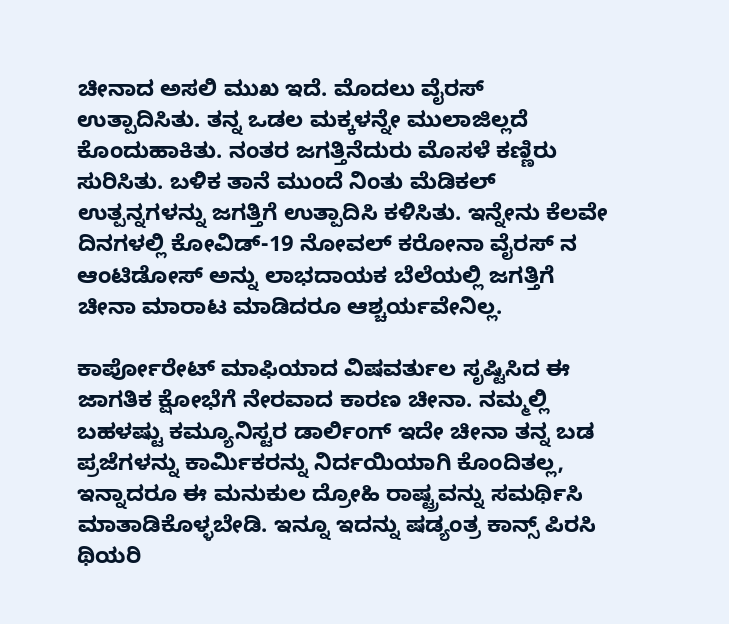ಚೀನಾದ ಅಸಲಿ ಮುಖ ಇದೆ. ಮೊದಲು ವೈರಸ್ ಉತ್ಪಾದಿಸಿತು. ತನ್ನ ಒಡಲ ಮಕ್ಕಳನ್ನೇ ಮುಲಾಜಿಲ್ಲದೆ ಕೊಂದುಹಾಕಿತು. ನಂತರ ಜಗತ್ತಿನೆದುರು ಮೊಸಳೆ ಕಣ್ಣಿರು ಸುರಿಸಿತು. ಬಳಿಕ ತಾನೆ ಮುಂದೆ ನಿಂತು ಮೆಡಿಕಲ್ ಉತ್ಪನ್ನಗಳನ್ನು ಜಗತ್ತಿಗೆ ಉತ್ಪಾದಿಸಿ ಕಳಿಸಿತು. ಇನ್ನೇನು ಕೆಲವೇ ದಿನಗಳಲ್ಲಿ ಕೋವಿಡ್-19 ನೋವಲ್ ಕರೋನಾ ವೈರಸ್ ನ ಆಂಟಿಡೋಸ್ ಅನ್ನು ಲಾಭದಾಯಕ ಬೆಲೆಯಲ್ಲಿ ಜಗತ್ತಿಗೆ ಚೀನಾ ಮಾರಾಟ ಮಾಡಿದರೂ ಆಶ್ಚರ್ಯವೇನಿಲ್ಲ.

ಕಾರ್ಪೋರೇಟ್ ಮಾಫಿಯಾದ ವಿಷವರ್ತುಲ ಸೃಷ್ಟಿಸಿದ ಈ ಜಾಗತಿಕ ಕ್ಷೋಭೆಗೆ ನೇರವಾದ ಕಾರಣ ಚೀನಾ. ನಮ್ಮಲ್ಲಿ ಬಹಳಷ್ಟು ಕಮ್ಯೂನಿಸ್ಟರ ಡಾರ್ಲಿಂಗ್ ಇದೇ ಚೀನಾ ತನ್ನ ಬಡ ಪ್ರಜೆಗಳನ್ನು ಕಾರ್ಮಿಕರನ್ನು ನಿರ್ದಯಿಯಾಗಿ ಕೊಂದಿತಲ್ಲ, ಇನ್ನಾದರೂ ಈ ಮನುಕುಲ ದ್ರೋಹಿ ರಾಷ್ಟ್ರವನ್ನು ಸಮರ್ಥಿಸಿ ಮಾತಾಡಿಕೊಳ್ಳಬೇಡಿ. ಇನ್ನೂ ಇದನ್ನು ಷಡ್ಯಂತ್ರ ಕಾನ್ಸ್ ಪಿರಸಿ ಥಿಯರಿ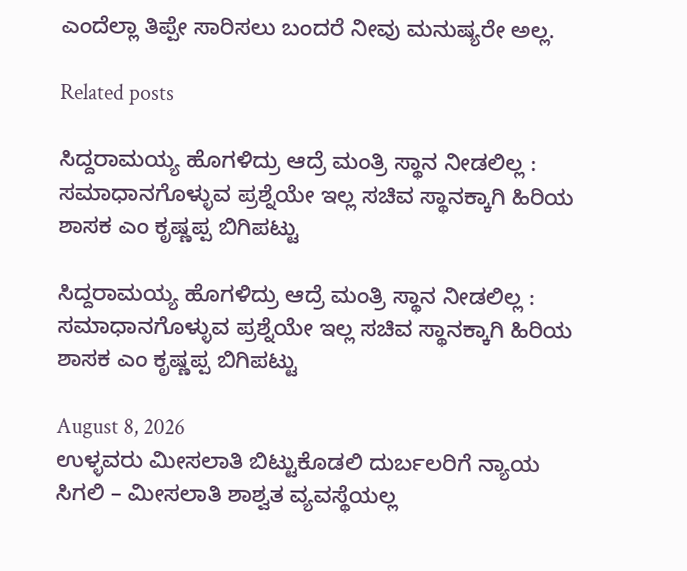ಎಂದೆಲ್ಲಾ ತಿಪ್ಪೇ ಸಾರಿಸಲು ಬಂದರೆ ನೀವು ಮನುಷ್ಯರೇ ಅಲ್ಲ.

Related posts

ಸಿದ್ದರಾಮಯ್ಯ ಹೊಗಳಿದ್ರು ಆದ್ರೆ ಮಂತ್ರಿ ಸ್ಥಾನ ನೀಡಲಿಲ್ಲ : ಸಮಾಧಾನಗೊಳ್ಳುವ ಪ್ರಶ್ನೆಯೇ ಇಲ್ಲ ಸಚಿವ ಸ್ಥಾನಕ್ಕಾಗಿ ಹಿರಿಯ ಶಾಸಕ ಎಂ ಕೃಷ್ಣಪ್ಪ ಬಿಗಿಪಟ್ಟು

ಸಿದ್ದರಾಮಯ್ಯ ಹೊಗಳಿದ್ರು ಆದ್ರೆ ಮಂತ್ರಿ ಸ್ಥಾನ ನೀಡಲಿಲ್ಲ : ಸಮಾಧಾನಗೊಳ್ಳುವ ಪ್ರಶ್ನೆಯೇ ಇಲ್ಲ ಸಚಿವ ಸ್ಥಾನಕ್ಕಾಗಿ ಹಿರಿಯ ಶಾಸಕ ಎಂ ಕೃಷ್ಣಪ್ಪ ಬಿಗಿಪಟ್ಟು

August 8, 2026
ಉಳ್ಳವರು ಮೀಸಲಾತಿ ಬಿಟ್ಟುಕೊಡಲಿ ದುರ್ಬಲರಿಗೆ ನ್ಯಾಯ ಸಿಗಲಿ – ಮೀಸಲಾತಿ ಶಾಶ್ವತ ವ್ಯವಸ್ಥೆಯಲ್ಲ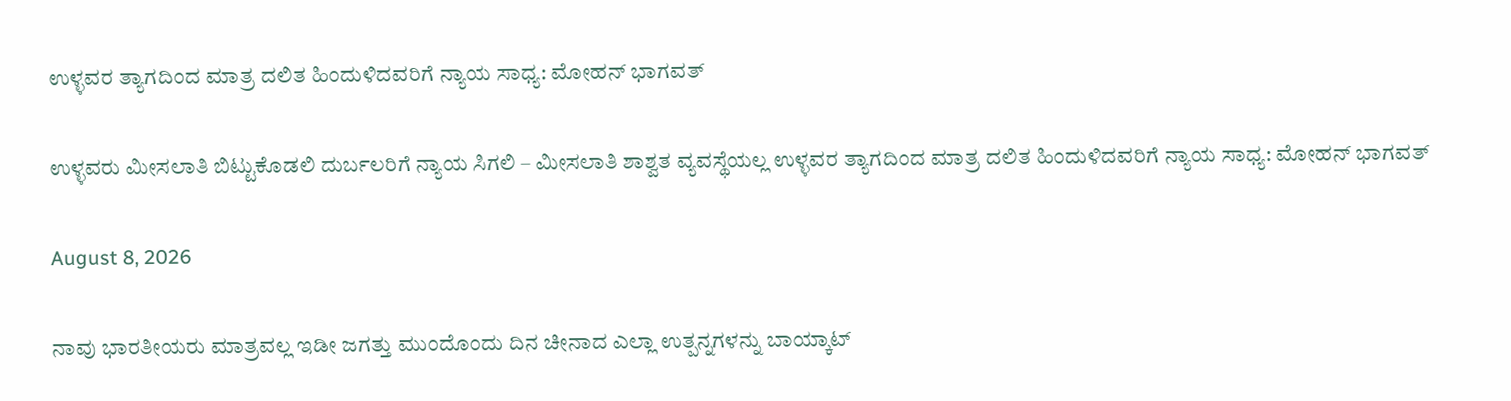ಉಳ್ಳವರ ತ್ಯಾಗದಿಂದ ಮಾತ್ರ ದಲಿತ ಹಿಂದುಳಿದವರಿಗೆ ನ್ಯಾಯ ಸಾಧ್ಯ: ಮೋಹನ್ ಭಾಗವತ್

ಉಳ್ಳವರು ಮೀಸಲಾತಿ ಬಿಟ್ಟುಕೊಡಲಿ ದುರ್ಬಲರಿಗೆ ನ್ಯಾಯ ಸಿಗಲಿ – ಮೀಸಲಾತಿ ಶಾಶ್ವತ ವ್ಯವಸ್ಥೆಯಲ್ಲ ಉಳ್ಳವರ ತ್ಯಾಗದಿಂದ ಮಾತ್ರ ದಲಿತ ಹಿಂದುಳಿದವರಿಗೆ ನ್ಯಾಯ ಸಾಧ್ಯ: ಮೋಹನ್ ಭಾಗವತ್

August 8, 2026

ನಾವು ಭಾರತೀಯರು ಮಾತ್ರವಲ್ಲ ಇಡೀ ಜಗತ್ತು ಮುಂದೊಂದು ದಿನ ಚೀನಾದ ಎಲ್ಲಾ ಉತ್ಪನ್ನಗಳನ್ನು ಬಾಯ್ಕಾಟ್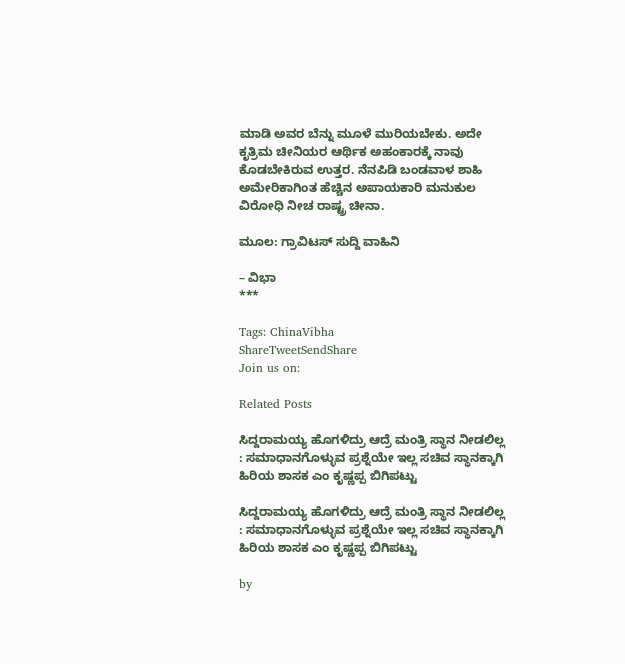ಮಾಡಿ ಅವರ ಬೆನ್ನು ಮೂಳೆ ಮುರಿಯಬೇಕು. ಅದೇ ಕೃತ್ರಿಮ ಚೀನಿಯರ ಆರ್ಥಿಕ ಅಹಂಕಾರಕ್ಕೆ ನಾವು ಕೊಡಬೇಕಿರುವ ಉತ್ತರ. ನೆನಪಿಡಿ ಬಂಡವಾಳ ಶಾಹಿ ಅಮೇರಿಕಾಗಿಂತ ಹೆಚ್ಚಿನ ಅಪಾಯಕಾರಿ ಮನುಕುಲ ವಿರೋಧಿ ನೀಚ ರಾಷ್ಟ್ರ ಚೀನಾ.

ಮೂಲ: ಗ್ರಾವಿಟಸ್ ಸುದ್ದಿ ವಾಹಿನಿ

– ವಿಭಾ
***

Tags: ChinaVibha
ShareTweetSendShare
Join us on:

Related Posts

ಸಿದ್ದರಾಮಯ್ಯ ಹೊಗಳಿದ್ರು ಆದ್ರೆ ಮಂತ್ರಿ ಸ್ಥಾನ ನೀಡಲಿಲ್ಲ : ಸಮಾಧಾನಗೊಳ್ಳುವ ಪ್ರಶ್ನೆಯೇ ಇಲ್ಲ ಸಚಿವ ಸ್ಥಾನಕ್ಕಾಗಿ ಹಿರಿಯ ಶಾಸಕ ಎಂ ಕೃಷ್ಣಪ್ಪ ಬಿಗಿಪಟ್ಟು

ಸಿದ್ದರಾಮಯ್ಯ ಹೊಗಳಿದ್ರು ಆದ್ರೆ ಮಂತ್ರಿ ಸ್ಥಾನ ನೀಡಲಿಲ್ಲ : ಸಮಾಧಾನಗೊಳ್ಳುವ ಪ್ರಶ್ನೆಯೇ ಇಲ್ಲ ಸಚಿವ ಸ್ಥಾನಕ್ಕಾಗಿ ಹಿರಿಯ ಶಾಸಕ ಎಂ ಕೃಷ್ಣಪ್ಪ ಬಿಗಿಪಟ್ಟು

by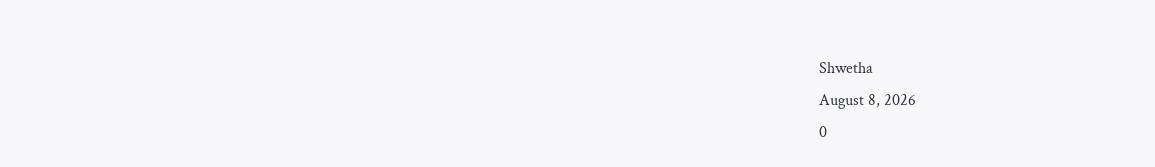Shwetha
August 8, 2026
0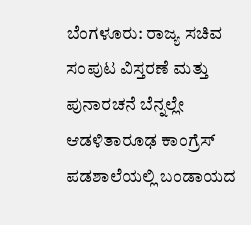ಬೆಂಗಳೂರು: ರಾಜ್ಯ ಸಚಿವ ಸಂಪುಟ ವಿಸ್ತರಣೆ ಮತ್ತು ಪುನಾರಚನೆ ಬೆನ್ನಲ್ಲೇ ಆಡಳಿತಾರೂಢ ಕಾಂಗ್ರೆಸ್ ಪಡಶಾಲೆಯಲ್ಲಿ ಬಂಡಾಯದ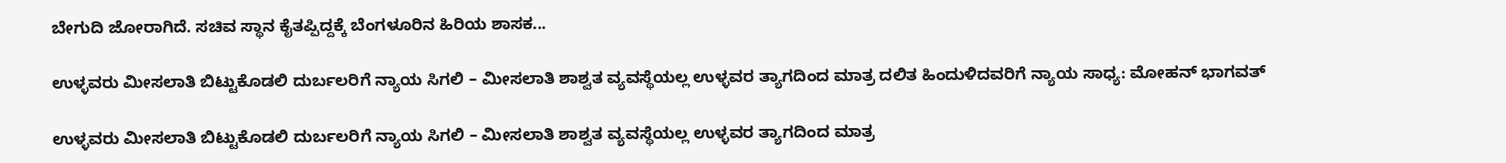ಬೇಗುದಿ ಜೋರಾಗಿದೆ. ಸಚಿವ ಸ್ಥಾನ ಕೈತಪ್ಪಿದ್ದಕ್ಕೆ ಬೆಂಗಳೂರಿನ ಹಿರಿಯ ಶಾಸಕ...

ಉಳ್ಳವರು ಮೀಸಲಾತಿ ಬಿಟ್ಟುಕೊಡಲಿ ದುರ್ಬಲರಿಗೆ ನ್ಯಾಯ ಸಿಗಲಿ – ಮೀಸಲಾತಿ ಶಾಶ್ವತ ವ್ಯವಸ್ಥೆಯಲ್ಲ ಉಳ್ಳವರ ತ್ಯಾಗದಿಂದ ಮಾತ್ರ ದಲಿತ ಹಿಂದುಳಿದವರಿಗೆ ನ್ಯಾಯ ಸಾಧ್ಯ: ಮೋಹನ್ ಭಾಗವತ್

ಉಳ್ಳವರು ಮೀಸಲಾತಿ ಬಿಟ್ಟುಕೊಡಲಿ ದುರ್ಬಲರಿಗೆ ನ್ಯಾಯ ಸಿಗಲಿ – ಮೀಸಲಾತಿ ಶಾಶ್ವತ ವ್ಯವಸ್ಥೆಯಲ್ಲ ಉಳ್ಳವರ ತ್ಯಾಗದಿಂದ ಮಾತ್ರ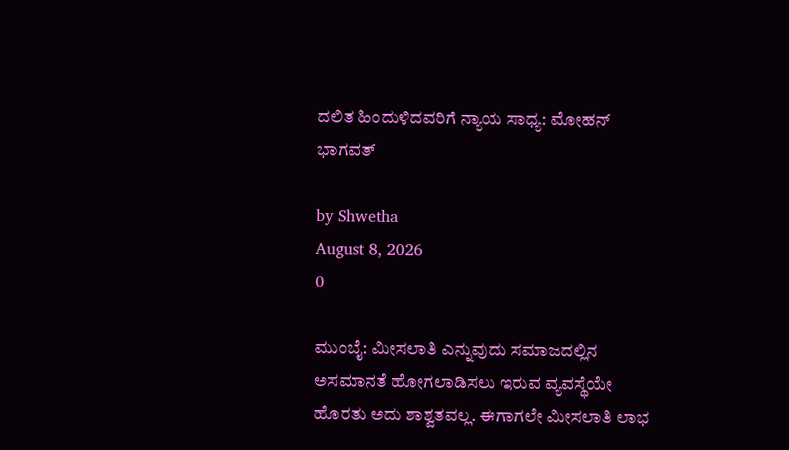ದಲಿತ ಹಿಂದುಳಿದವರಿಗೆ ನ್ಯಾಯ ಸಾಧ್ಯ: ಮೋಹನ್ ಭಾಗವತ್

by Shwetha
August 8, 2026
0

ಮುಂಬೈ: ಮೀಸಲಾತಿ ಎನ್ನುವುದು ಸಮಾಜದಲ್ಲಿನ ಅಸಮಾನತೆ ಹೋಗಲಾಡಿಸಲು ಇರುವ ವ್ಯವಸ್ಥೆಯೇ ಹೊರತು ಅದು ಶಾಶ್ವತವಲ್ಲ. ಈಗಾಗಲೇ ಮೀಸಲಾತಿ ಲಾಭ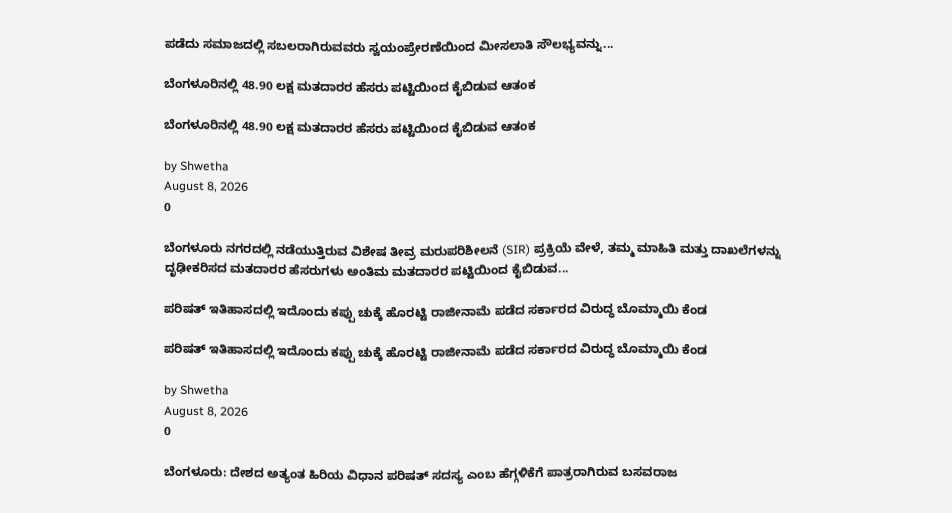ಪಡೆದು ಸಮಾಜದಲ್ಲಿ ಸಬಲರಾಗಿರುವವರು ಸ್ವಯಂಪ್ರೇರಣೆಯಿಂದ ಮೀಸಲಾತಿ ಸೌಲಭ್ಯವನ್ನು...

ಬೆಂಗಳೂರಿನಲ್ಲಿ 48.90 ಲಕ್ಷ ಮತದಾರರ ಹೆಸರು ಪಟ್ಟಿಯಿಂದ ಕೈಬಿಡುವ ಆತಂಕ

ಬೆಂಗಳೂರಿನಲ್ಲಿ 48.90 ಲಕ್ಷ ಮತದಾರರ ಹೆಸರು ಪಟ್ಟಿಯಿಂದ ಕೈಬಿಡುವ ಆತಂಕ

by Shwetha
August 8, 2026
0

ಬೆಂಗಳೂರು ನಗರದಲ್ಲಿ ನಡೆಯುತ್ತಿರುವ ವಿಶೇಷ ತೀವ್ರ ಮರುಪರಿಶೀಲನೆ (SIR) ಪ್ರಕ್ರಿಯೆ ವೇಳೆ, ತಮ್ಮ ಮಾಹಿತಿ ಮತ್ತು ದಾಖಲೆಗಳನ್ನು ದೃಢೀಕರಿಸದ ಮತದಾರರ ಹೆಸರುಗಳು ಅಂತಿಮ ಮತದಾರರ ಪಟ್ಟಿಯಿಂದ ಕೈಬಿಡುವ...

ಪರಿಷತ್ ಇತಿಹಾಸದಲ್ಲಿ ಇದೊಂದು ಕಪ್ಪು ಚುಕ್ಕೆ ಹೊರಟ್ಟಿ ರಾಜೀನಾಮೆ ಪಡೆದ ಸರ್ಕಾರದ ವಿರುದ್ಧ ಬೊಮ್ಮಾಯಿ ಕೆಂಡ

ಪರಿಷತ್ ಇತಿಹಾಸದಲ್ಲಿ ಇದೊಂದು ಕಪ್ಪು ಚುಕ್ಕೆ ಹೊರಟ್ಟಿ ರಾಜೀನಾಮೆ ಪಡೆದ ಸರ್ಕಾರದ ವಿರುದ್ಧ ಬೊಮ್ಮಾಯಿ ಕೆಂಡ

by Shwetha
August 8, 2026
0

ಬೆಂಗಳೂರು: ದೇಶದ ಅತ್ಯಂತ ಹಿರಿಯ ವಿಧಾನ ಪರಿಷತ್ ಸದಸ್ಯ ಎಂಬ ಹೆಗ್ಗಳಿಕೆಗೆ ಪಾತ್ರರಾಗಿರುವ ಬಸವರಾಜ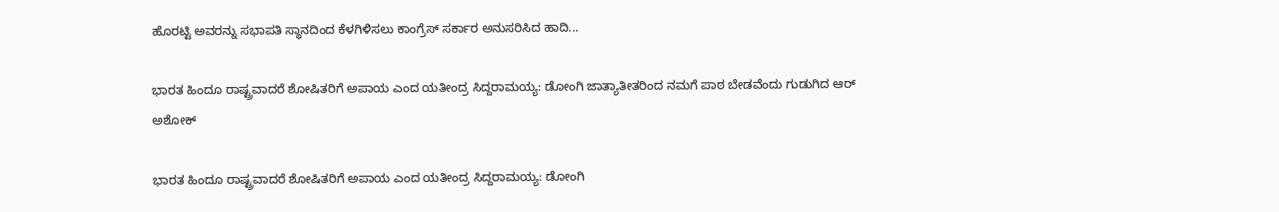ಹೊರಟ್ಟಿ ಅವರನ್ನು ಸಭಾಪತಿ ಸ್ಥಾನದಿಂದ ಕೆಳಗಿಳಿಸಲು ಕಾಂಗ್ರೆಸ್ ಸರ್ಕಾರ ಅನುಸರಿಸಿದ ಹಾದಿ...

ಭಾರತ ಹಿಂದೂ ರಾಷ್ಟ್ರವಾದರೆ ಶೋಷಿತರಿಗೆ ಅಪಾಯ ಎಂದ ಯತೀಂದ್ರ ಸಿದ್ದರಾಮಯ್ಯ: ಡೋಂಗಿ ಜಾತ್ಯಾತೀತರಿಂದ ನಮಗೆ ಪಾಠ ಬೇಡವೆಂದು ಗುಡುಗಿದ ಆರ್ ಅಶೋಕ್

ಭಾರತ ಹಿಂದೂ ರಾಷ್ಟ್ರವಾದರೆ ಶೋಷಿತರಿಗೆ ಅಪಾಯ ಎಂದ ಯತೀಂದ್ರ ಸಿದ್ದರಾಮಯ್ಯ: ಡೋಂಗಿ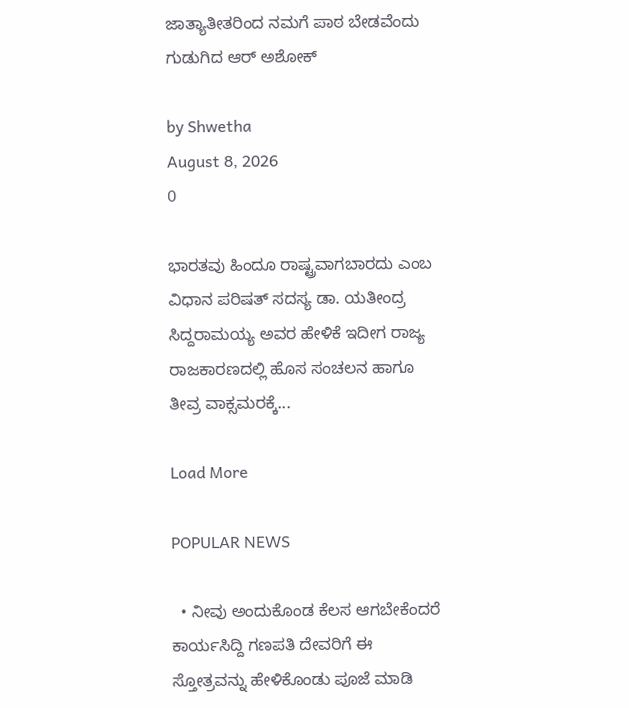ಜಾತ್ಯಾತೀತರಿಂದ ನಮಗೆ ಪಾಠ ಬೇಡವೆಂದು ಗುಡುಗಿದ ಆರ್ ಅಶೋಕ್

by Shwetha
August 8, 2026
0

ಭಾರತವು ಹಿಂದೂ ರಾಷ್ಟ್ರವಾಗಬಾರದು ಎಂಬ ವಿಧಾನ ಪರಿಷತ್ ಸದಸ್ಯ ಡಾ. ಯತೀಂದ್ರ ಸಿದ್ದರಾಮಯ್ಯ ಅವರ ಹೇಳಿಕೆ ಇದೀಗ ರಾಜ್ಯ ರಾಜಕಾರಣದಲ್ಲಿ ಹೊಸ ಸಂಚಲನ ಹಾಗೂ ತೀವ್ರ ವಾಕ್ಸಮರಕ್ಕೆ...

Load More

POPULAR NEWS

  • ನೀವು ಅಂದುಕೊಂಡ ಕೆಲಸ ಆಗಬೇಕೆಂದರೆ ಕಾರ್ಯಸಿದ್ದಿ ಗಣಪತಿ ದೇವರಿಗೆ ಈ ಸ್ತೋತ್ರವನ್ನು ಹೇಳಿಕೊಂಡು ಪೂಜೆ ಮಾಡಿ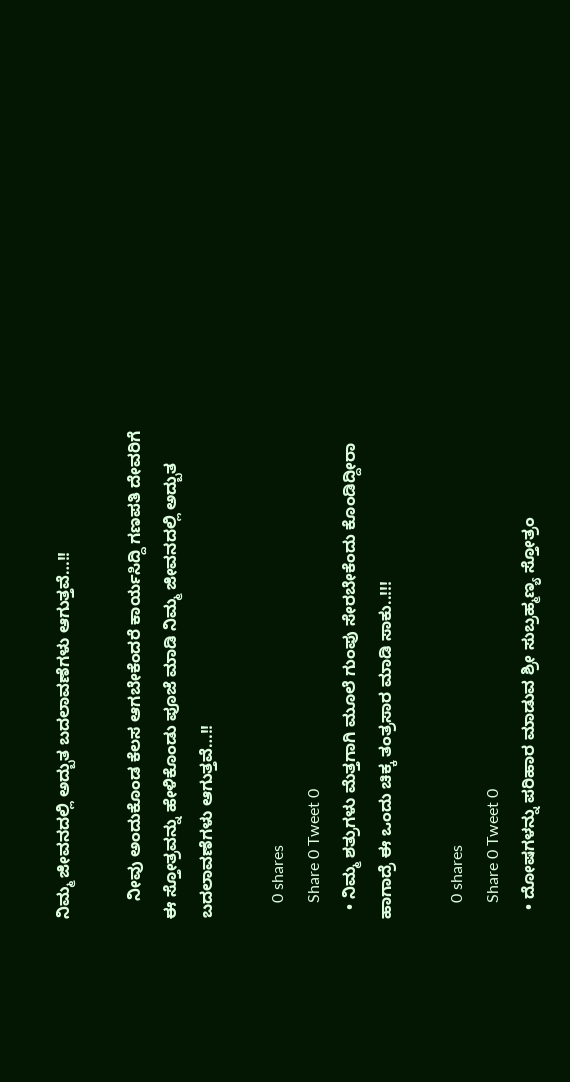ನಿಮ್ಮ ಜೀವನದಲ್ಲಿ ಅದ್ಬುತ ಬದಲಾವಣೆಗಳು ಆಗುತ್ತವೆ…!!

    ನೀವು ಅಂದುಕೊಂಡ ಕೆಲಸ ಆಗಬೇಕೆಂದರೆ ಕಾರ್ಯಸಿದ್ದಿ ಗಣಪತಿ ದೇವರಿಗೆ ಈ ಸ್ತೋತ್ರವನ್ನು ಹೇಳಿಕೊಂಡು ಪೂಜೆ ಮಾಡಿ ನಿಮ್ಮ ಜೀವನದಲ್ಲಿ ಅದ್ಬುತ ಬದಲಾವಣೆಗಳು ಆಗುತ್ತವೆ…!!

    0 shares
    Share 0 Tweet 0
  • ನಿಮ್ಮ ಶತ್ರುಗಳು ಮೆತ್ತಗಾಗಿ ಮೂಲೆ ಗುಂಪು ಸೇರಬೇಕೆಂದು ಕೊಂಡಿದ್ದೀರಾ ಹಾಗಾದ್ರೆ ಈ ಒಂದು ಚಿಕ್ಕ ತಂತ್ರಸಾರ ಮಾಡಿ ಸಾಕು..!!!

    0 shares
    Share 0 Tweet 0
  • ದೋಷಗಳನ್ನು ಪರಿಹಾರ ಮಾಡುವ ಶ್ರೀ ಸುಬ್ರಹ್ಮಣ್ಯ ಸ್ತೋತ್ರಂ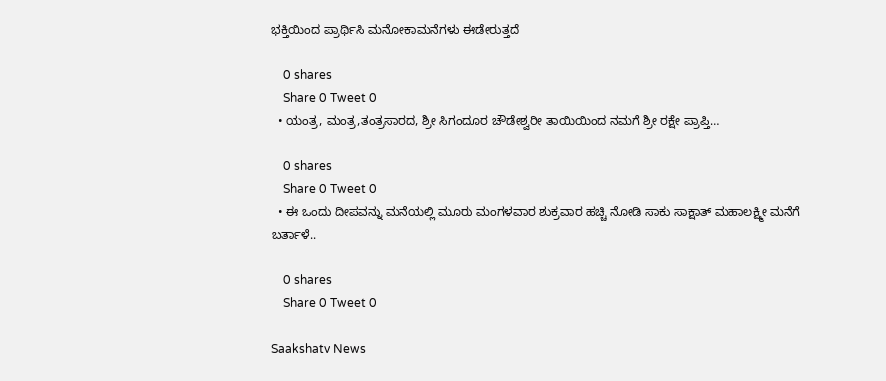ಭಕ್ತಿಯಿಂದ ಪ್ರಾರ್ಥಿಸಿ ಮನೋಕಾಮನೆಗಳು ಈಡೇರುತ್ತದೆ

    0 shares
    Share 0 Tweet 0
  • ಯಂತ್ರ, ಮಂತ್ರ,ತಂತ್ರಸಾರದ, ಶ್ರೀ ಸಿಗಂದೂರ ಚೌಡೇಶ್ವರೀ ತಾಯಿಯಿಂದ ನಮಗೆ ಶ್ರೀ ರಕ್ಷೇ ಪ್ರಾಪ್ತಿ…

    0 shares
    Share 0 Tweet 0
  • ಈ ಒಂದು ದೀಪವನ್ನು ಮನೆಯಲ್ಲಿ ಮೂರು ಮಂಗಳವಾರ ಶುಕ್ರವಾರ ಹಚ್ಚಿ ನೋಡಿ ಸಾಕು ಸಾಕ್ಷಾತ್ ಮಹಾಲಕ್ಷ್ಮೀ ಮನೆಗೆ ಬರ್ತಾಳೆ..

    0 shares
    Share 0 Tweet 0

Saakshatv News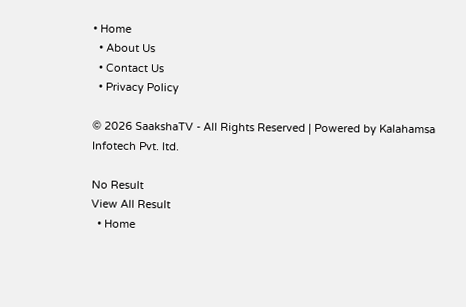• Home
  • About Us
  • Contact Us
  • Privacy Policy

© 2026 SaakshaTV - All Rights Reserved | Powered by Kalahamsa Infotech Pvt. ltd.

No Result
View All Result
  • Home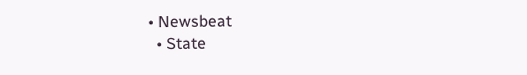• Newsbeat
  • State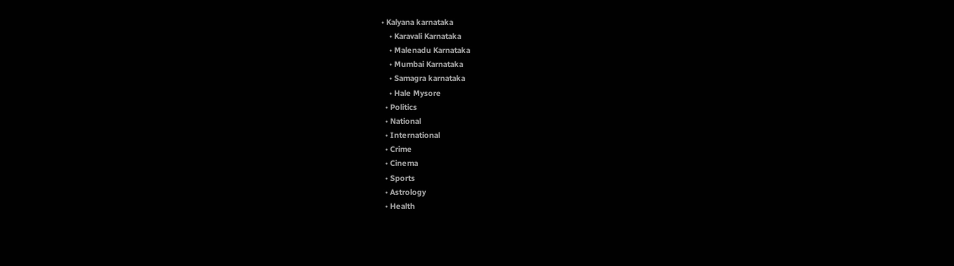• Kalyana karnataka
    • Karavali Karnataka
    • Malenadu Karnataka
    • Mumbai Karnataka
    • Samagra karnataka
    • Hale Mysore
  • Politics
  • National
  • International
  • Crime
  • Cinema
  • Sports
  • Astrology
  • Health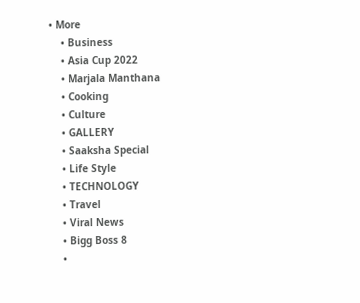• More
    • Business
    • Asia Cup 2022
    • Marjala Manthana
    • Cooking
    • Culture
    • GALLERY
    • Saaksha Special
    • Life Style
    • TECHNOLOGY
    • Travel
    • Viral News
    • Bigg Boss 8
    •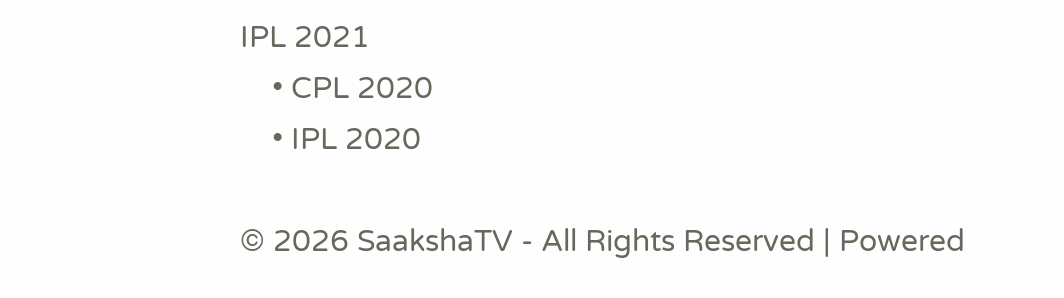IPL 2021
    • CPL 2020
    • IPL 2020

© 2026 SaakshaTV - All Rights Reserved | Powered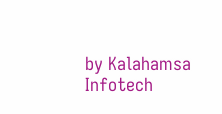by Kalahamsa Infotech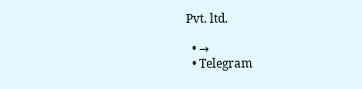Pvt. ltd.

  • →
  • Telegram